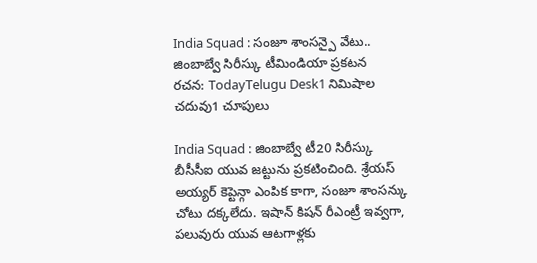India Squad : సంజూ శాంసన్పై వేటు.. జింబాబ్వే సిరీస్కు టీమిండియా ప్రకటన
రచన: TodayTelugu Desk1 నిమిషాల చదువు1 చూపులు

India Squad : జింబాబ్వే టీ20 సిరీస్కు బీసీసీఐ యువ జట్టును ప్రకటించింది. శ్రేయస్ అయ్యర్ కెప్టెన్గా ఎంపిక కాగా, సంజూ శాంసన్కు చోటు దక్కలేదు. ఇషాన్ కిషన్ రీఎంట్రీ ఇవ్వగా, పలువురు యువ ఆటగాళ్లకు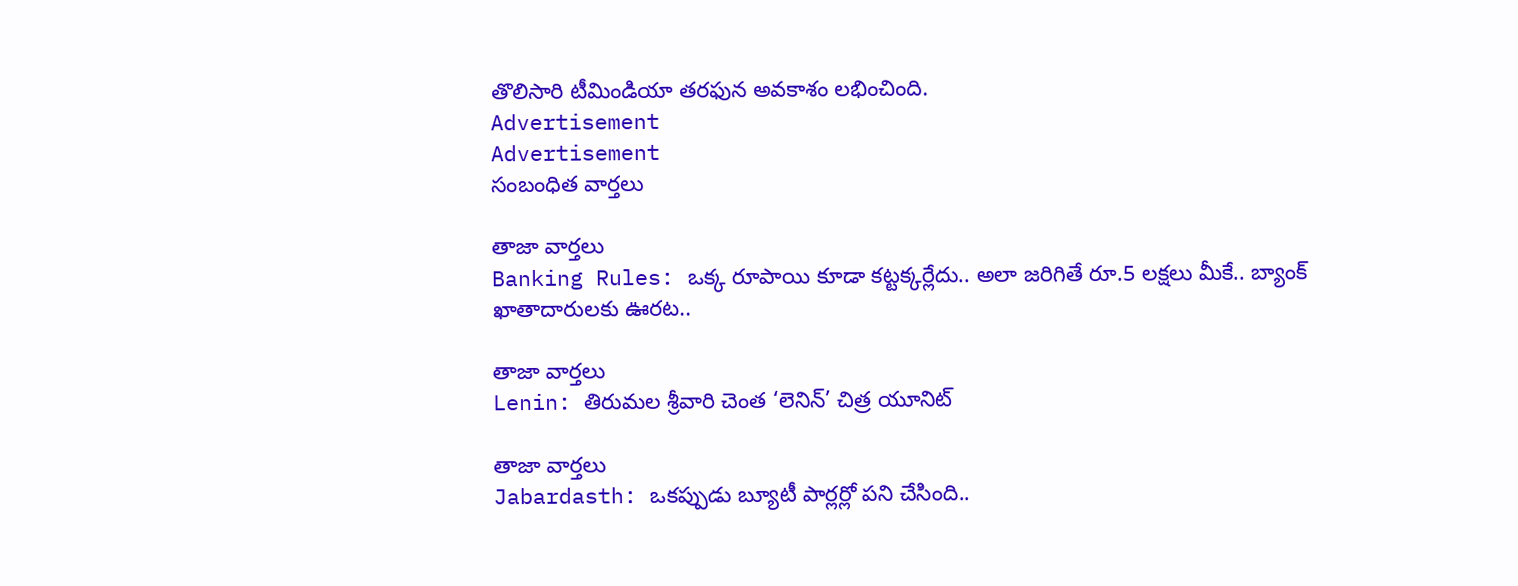తొలిసారి టీమిండియా తరఫున అవకాశం లభించింది.
Advertisement
Advertisement
సంబంధిత వార్తలు

తాజా వార్తలు
Banking Rules: ఒక్క రూపాయి కూడా కట్టక్కర్లేదు.. అలా జరిగితే రూ.5 లక్షలు మీకే.. బ్యాంక్ ఖాతాదారులకు ఊరట..

తాజా వార్తలు
Lenin: తిరుమల శ్రీవారి చెంత ‘లెనిన్’ చిత్ర యూనిట్

తాజా వార్తలు
Jabardasth: ఒకప్పుడు బ్యూటీ పార్లర్లో పని చేసింది..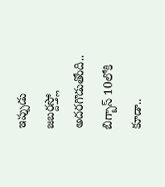ఇప్పుడు జబర్దస్త్లో అదరగొడుతోంది.. బిగ్బాస్ 10లోకి కూడా..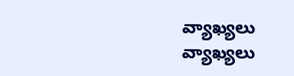వ్యాఖ్యలు
వ్యాఖ్యలు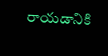రాయడానికి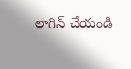లాగిన్ చేయండి